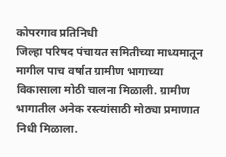कोपरगाव प्रतिनिधी
जिल्हा परिषद पंचायत समितीच्या माध्यमातून मागील पाच वर्षात ग्रामीण भागाच्या विकासाला मोठी चालना मिळाली. ग्रामीण भागातील अनेक रस्त्यांसाठी मोठ्या प्रमाणात निधी मिळाला.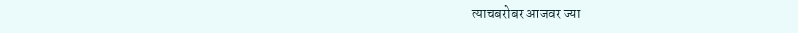त्याचबरोबर आजवर ज्या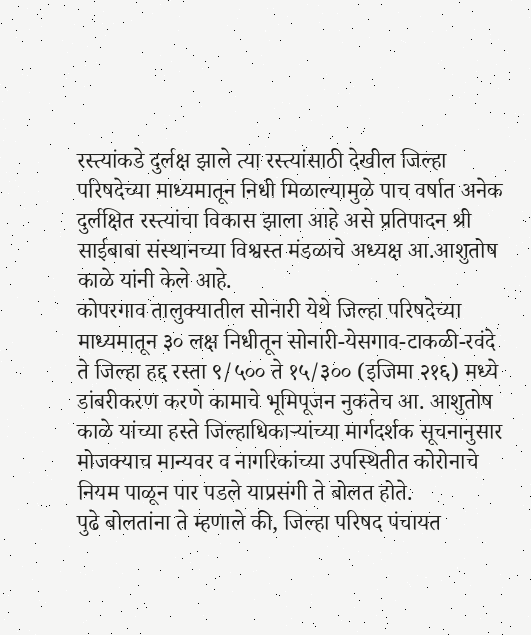रस्त्यांकडे दुर्लक्ष झाले त्या रस्त्यांसाठी देखील जिल्हा परिषदेच्या माध्यमातून निधी मिळाल्यामुळे पाच वर्षात अनेक दुर्लक्षित रस्त्यांचा विकास झाला आहे असे प्रतिपादन श्री साईबाबा संस्थानच्या विश्वस्त मंडळाचे अध्यक्ष आ.आशुतोष काळे यांनी केले आहे.
कोपरगाव तालुक्यातील सोनारी येथे जिल्हा परिषदेच्या माध्यमातून ३० लक्ष निधीतून सोनारी-येसगाव-टाकळी-रवंदे ते जिल्हा हद्द रस्ता ९/५०० ते १५/३०० (इजिमा २१६) मध्ये डांबरीकरण करणे कामाचे भूमिपूजन नुकतेच आ. आशुतोष काळे यांच्या हस्ते जिल्हाधिकाऱ्यांच्या मार्गदर्शक सूचनानुसार मोजक्याच मान्यवर व नागरिकांच्या उपस्थितीत कोरोनाचे नियम पाळून पार पडले याप्रसंगी ते बोलत होते.
पुढे बोलतांना ते म्हणाले की, जिल्हा परिषद पंचायत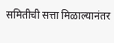समितीची सत्ता मिळाल्यानंतर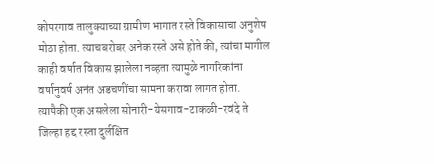कोपरगाव तालुक्याच्या ग्रामीण भागात रस्ते विकासाचा अनुशेष मोठा होता. त्याचबरोबर अनेक रस्ते असे होते की, त्यांचा मागील काही वर्षात विकास झालेला नव्हता त्यामुळे नागरिकांना वर्षानुवर्ष अनंत अडचणींचा सामना करावा लागत होता. त्यापैकी एक असलेला सोनारी-येसगाव-टाकळी-रवंदे ते जिल्हा हद्द रस्ता दुर्लक्षित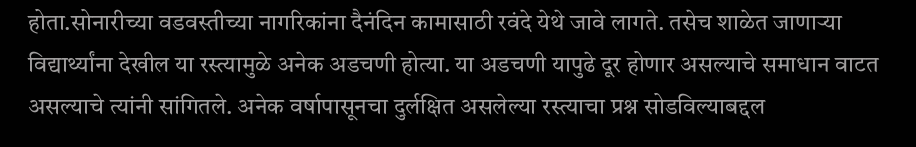होता.सोनारीच्या वडवस्तीच्या नागरिकांना दैनंदिन कामासाठी रवंदे येथे जावे लागते. तसेच शाळेत जाणाऱ्या विद्यार्थ्यांना देखील या रस्त्यामुळे अनेक अडचणी होत्या. या अडचणी यापुढे दूर होणार असल्याचे समाधान वाटत असल्याचे त्यांनी सांगितले. अनेक वर्षापासूनचा दुर्लक्षित असलेल्या रस्त्याचा प्रश्न सोडविल्याबद्दल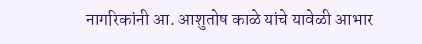नागरिकांनी आ. आशुतोष काळे यांचे यावेळी आभार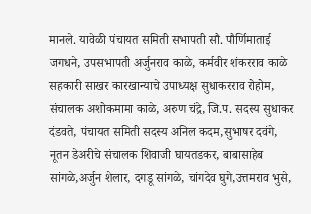मानले. यावेळी पंचायत समिती सभापती सौ. पौर्णिमाताई जगधने, उपसभापती अर्जुनराव काळे, कर्मवीर शंकरराव काळे सहकारी साखर कारखान्याचे उपाध्यक्ष सुधाकरराव रोहोम, संचालक अशोकमामा काळे, अरुण चंद्रे, जि.प. सदस्य सुधाकर दंडवते, पंचायत समिती सदस्य अनिल कदम,सुभाषर दवंगे, नूतन डेअरीचे संचालक शिवाजी घायतडकर, बाबासाहेब सांगळे,अर्जुन शेलार, दगडू सांगळे, चांगदेव घुगे,उत्तमराव भुसे,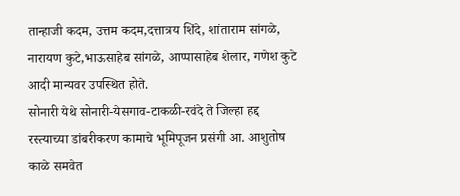तान्हाजी कदम, उत्तम कदम,दत्तात्रय शिंदे, शांताराम सांगळे, नारायण कुटे,भाऊसाहेब सांगळे, आप्पासाहेब शेलार, गणेश कुटे आदी मान्यवर उपस्थित होते.
सोनारी येथे सोनारी-येसगाव-टाकळी-रवंदे ते जिल्हा हद्द रस्त्याच्या डांबरीकरण कामाचे भूमिपूजन प्रसंगी आ. आशुतोष काळे समवेत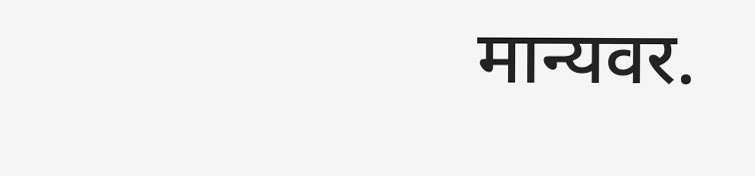मान्यवर.